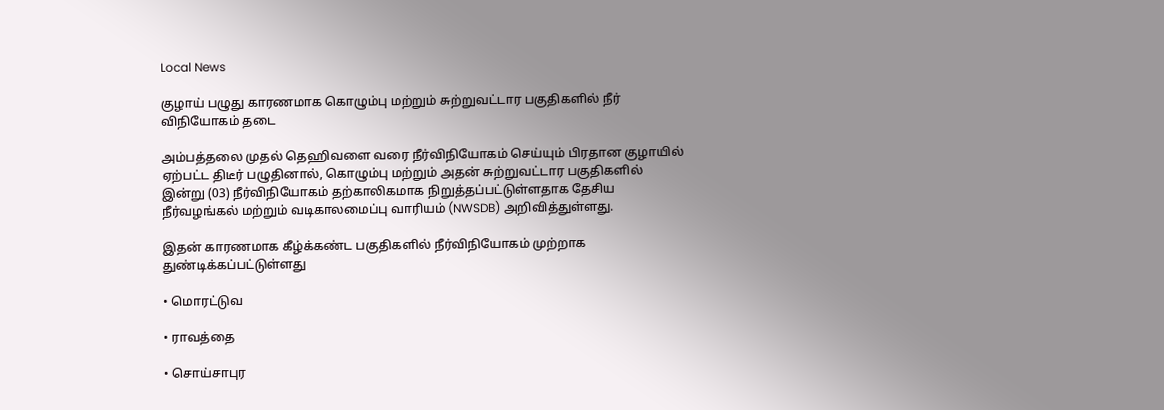Local News

குழாய் பழுது காரணமாக கொழும்பு மற்றும் சுற்றுவட்டார பகுதிகளில் நீர் விநியோகம் தடை

அம்பத்தலை முதல் தெஹிவளை வரை நீர்விநியோகம் செய்யும் பிரதான குழாயில் ஏற்பட்ட திடீர் பழுதினால், கொழும்பு மற்றும் அதன் சுற்றுவட்டார பகுதிகளில் இன்று (03) நீர்விநியோகம் தற்காலிகமாக நிறுத்தப்பட்டுள்ளதாக தேசிய நீர்வழங்கல் மற்றும் வடிகாலமைப்பு வாரியம் (NWSDB) அறிவித்துள்ளது.

இதன் காரணமாக கீழ்க்கண்ட பகுதிகளில் நீர்விநியோகம் முற்றாக துண்டிக்கப்பட்டுள்ளது

• மொரட்டுவ

• ராவத்தை

• சொய்சாபுர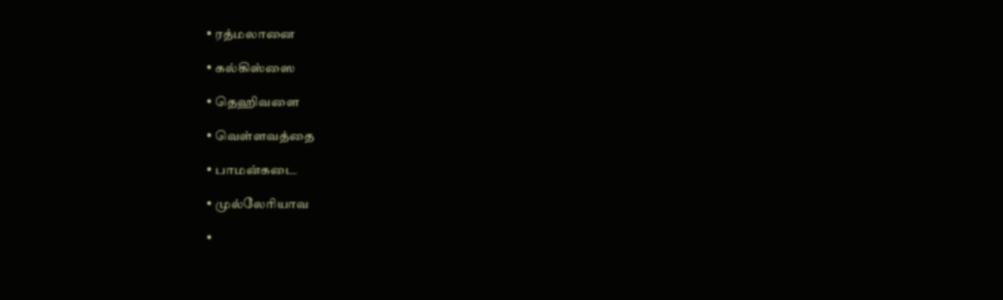• ரத்மலானை

• கல்கிஸ்ஸை

• தெஹிவளை

• வெள்ளவத்தை

• பாமன்கடை

• முல்லேரியாவ

•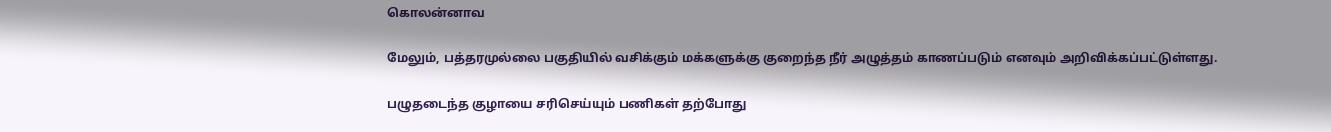கொலன்னாவ

மேலும், பத்தரமுல்லை பகுதியில் வசிக்கும் மக்களுக்கு குறைந்த நீர் அழுத்தம் காணப்படும் எனவும் அறிவிக்கப்பட்டுள்ளது.

பழுதடைந்த குழாயை சரிசெய்யும் பணிகள் தற்போது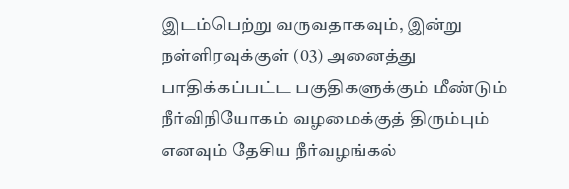இடம்பெற்று வருவதாகவும், இன்று நள்ளிரவுக்குள் (03) அனைத்து பாதிக்கப்பட்ட பகுதிகளுக்கும் மீண்டும் நீர்விநியோகம் வழமைக்குத் திரும்பும் எனவும் தேசிய நீர்வழங்கல்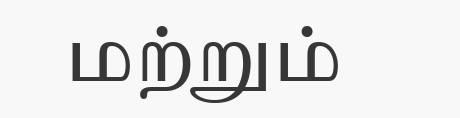மற்றும்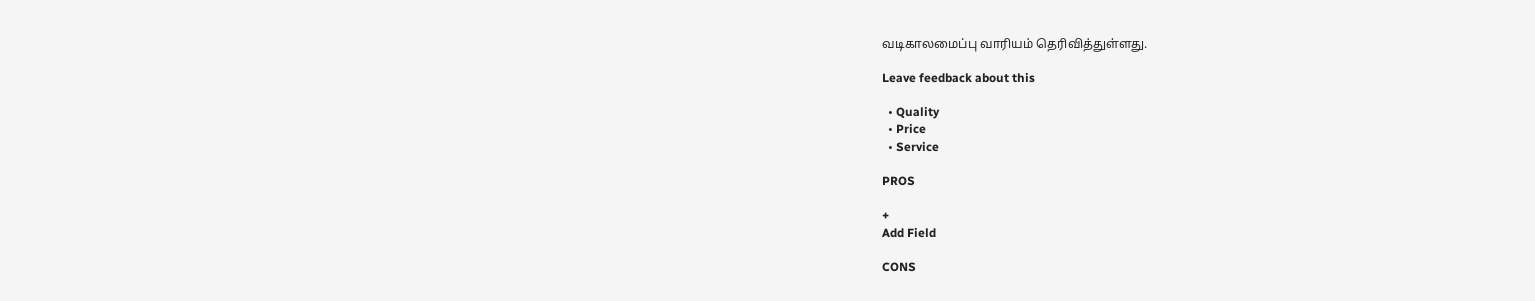வடிகாலமைப்பு வாரியம் தெரிவித்துள்ளது.

Leave feedback about this

  • Quality
  • Price
  • Service

PROS

+
Add Field

CONS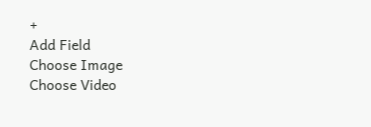+
Add Field
Choose Image
Choose Video